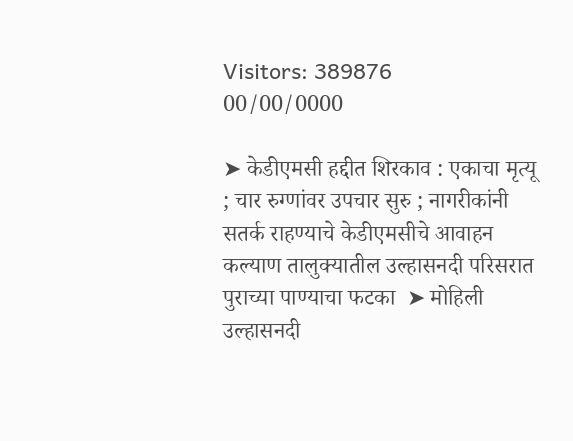Visitors: 389876
00/00/0000

➤ केडीएमसी हद्दीत शिरकाव : एकाचा मृत्यू ; चार रुग्णांवर उपचार सुरु ; नागरीकांनी सतर्क राहण्याचे केडीएमसीचे आवाहन  कल्याण तालुक्यातील उल्हासनदी परिसरात पुराच्या पाण्याचा फटका  ➤ मोहिली उल्हासनदी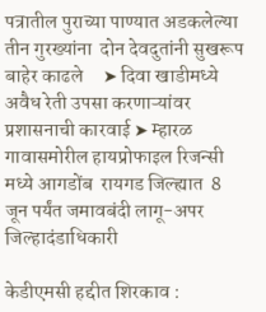पत्रातील पुराच्या पाण्यात अडकलेल्या तीन गुरख्यांना  दोन देवदुतांनी सुखरूप बाहेर काढले     ➤ दिवा खाडीमध्ये अवैध रेती उपसा करणाऱ्यांवर प्रशासनाची कारवाई ➤ म्हारळ गावासमोरील हायप्रोफाइल रिजन्सी मध्ये आगडोंब  रायगड जिल्ह्यात  8 जून पर्यंत जमावबंदी लागू-अपर जिल्हादंडाधिकारी

केडीएमसी हद्दीत शिरकाव :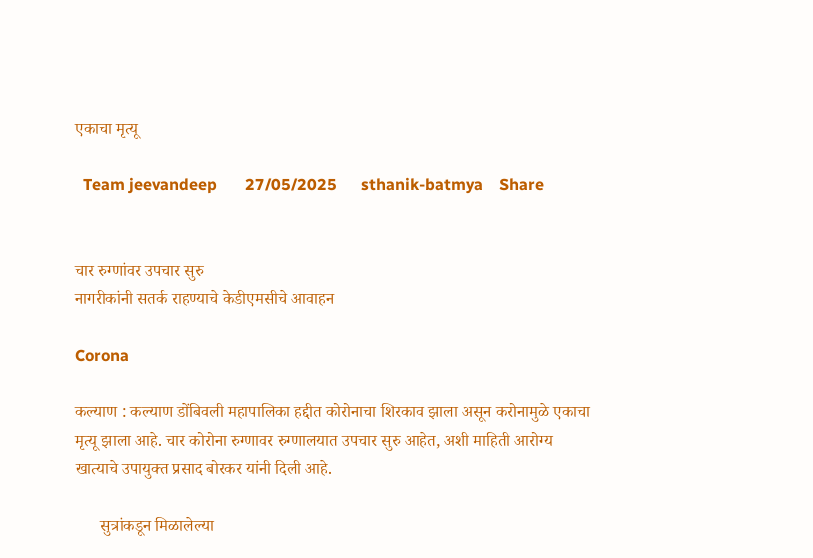एकाचा मृत्यू

  Team jeevandeep       27/05/2025      sthanik-batmya    Share


चार रुग्णांवर उपचार सुरु
नागरीकांनी सतर्क राहण्याचे केडीएमसीचे आवाहन

Corona

कल्याण : कल्याण डोंबिवली महापालिका हद्दीत कोरोनाचा शिरकाव झाला असून करोनामुळे एकाचा मृत्यू झाला आहे. चार कोरोना रुग्णावर रुग्णालयात उपचार सुरु आहेत, अशी माहिती आरोग्य खात्याचे उपायुक्त प्रसाद बोरकर यांनी दिली आहे.

      सुत्रांकडून मिळालेल्या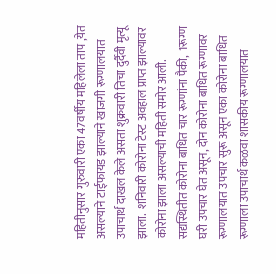महितीनुसार गुरुवारी एका 47वर्षीय महिलेला ताप ,येत असल्याने टाईफायड झाल्याने खाजगी रूग्णालयात उपाचार्थ दाखल केले असता शुक्रवारी तिचा दुर्दैवी मृत्यू झाला.  शनिवारी कोरोना टेस्ट अवहाल प्राप्त झाल्यावर कोरोना झाला असल्याची महिती समोर आली. सद्यस्थितीत कोरोना बाधित चार रूग्णांना पैकी,  1रूग्ण घरी उपचार घेत असून, दोन कोरोना बाधित रूग्णावर रूग्णालयात उपचार सुरू असून एका कोरोना बाधित रूग्णाला उपाचार्थ कळवा शासकीय रूग्णालयात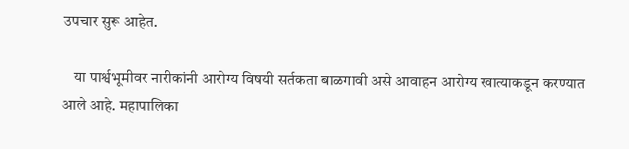उपचार सुरू आहेत.

    या पार्श्वभूमीवर नारीकांनी आरोग्य विषयी सर्तकता बाळगावी असे आवाहन आरोग्य खात्याकडून करण्यात आले आहे. महापालिका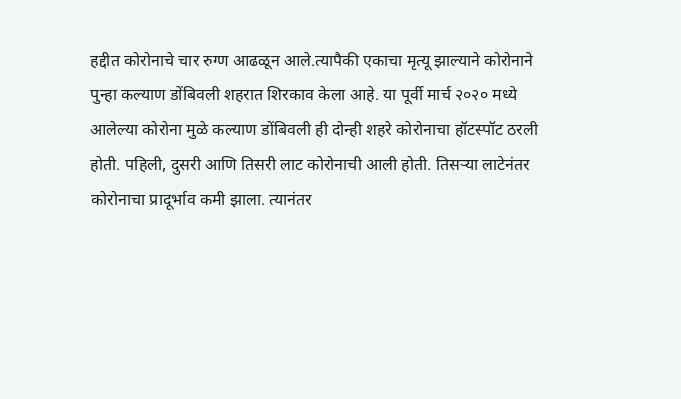हद्दीत कोरोनाचे चार रुग्ण आढळून आले.त्यापैकी एकाचा मृत्यू झाल्याने कोरोनाने पुन्हा कल्याण डोंबिवली शहरात शिरकाव केला आहे. या पूर्वी मार्च २०२० मध्ये आलेल्या कोरोना मुळे कल्याण डोंबिवली ही दोन्ही शहरे कोरोनाचा हॉटस्पॉट ठरली होती. पहिली, दुसरी आणि तिसरी लाट कोरोनाची आली होती. तिसऱ्या लाटेनंतर कोरोनाचा प्रादूर्भाव कमी झाला. त्यानंतर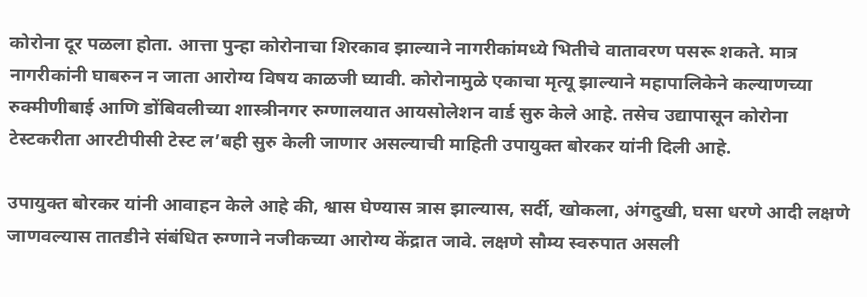कोरोना दूर पळला होता. आत्ता पुन्हा कोरोनाचा शिरकाव झाल्याने नागरीकांमध्ये भितीचे वातावरण पसरू शकते. मात्र नागरीकांनी घाबरुन न जाता आरोग्य विषय काळजी घ्यावी. कोरोनामुळे एकाचा मृत्यू झाल्याने महापालिकेने कल्याणच्या रुक्मीणीबाई आणि डोंबिवलीच्या शास्त्रीनगर रुग्णालयात आयसोलेशन वार्ड सुरु केले आहे. तसेच उद्यापासून कोरोना टेस्टकरीता आरटीपीसी टेस्ट ल’बही सुरु केली जाणार असल्याची माहिती उपायुक्त बोरकर यांनी दिली आहे.

उपायुक्त बोरकर यांनी आवाहन केले आहे की, श्वास घेण्यास त्रास झाल्यास, सर्दी, खोकला, अंगदुखी, घसा धरणे आदी लक्षणे जाणवल्यास तातडीने संबंधित रुग्णाने नजीकच्या आरोग्य केंद्रात जावे. लक्षणे सौम्य स्वरुपात असली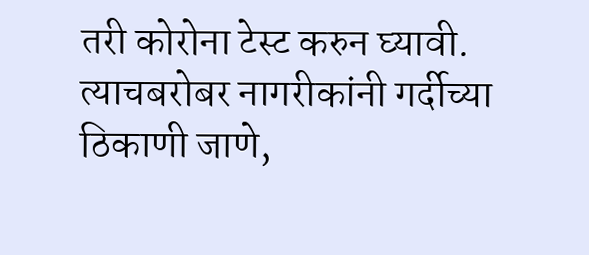तरी कोरोना टेस्ट करुन घ्यावी. त्याचबरोबर नागरीकांनी गर्दीच्या ठिकाणी जाणे,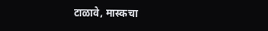टाळावे, मास्कचा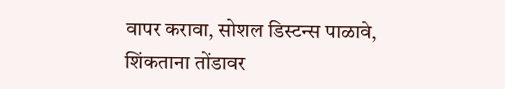वापर करावा, सोशल डिस्टन्स पाळावे, शिंकताना तोंडावर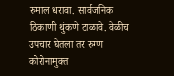रुमाल धरावा. सार्वजनिक ठिकाणी थुंकणे टाळावे. वेळीच उपचार घेतला तर रुग्ण कोरोनामुक्त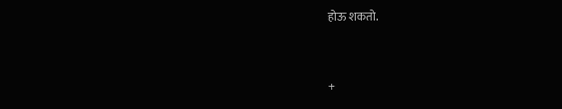होऊ शकतो.


+